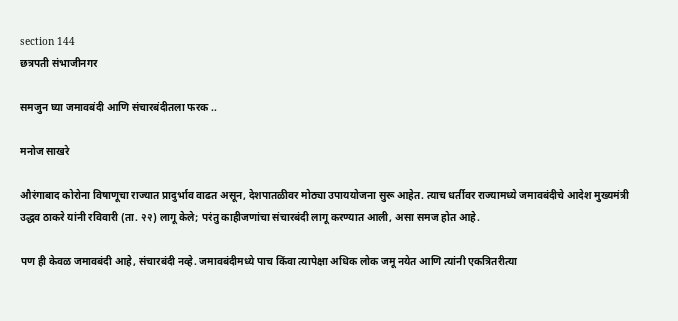section 144
छत्रपती संभाजीनगर

समजुन घ्या जमावबंदी आणि संचारबंदीतला फरक ..

मनोज साखरे

औरंगाबाद कोरोना विषाणूचा राज्यात प्रादुर्भाव वाढत असून, देशपातळीवर मोठ्या उपाययोजना सुरू आहेत. त्याच धर्तीवर राज्यामध्ये जमावबंदीचे आदेश मुख्यमंत्री उद्धव ठाकरे यांनी रविवारी (ता. २२) लागू केले; परंतु काहीजणांचा संचारबंदी लागू करण्यात आली, असा समज होत आहे.

पण ही केवळ जमावबंदी आहे, संचारबंदी नव्हे. जमावबंदीमध्ये पाच किंवा त्यापेक्षा अधिक लोक जमू नयेत आणि त्यांनी एकत्रितरीत्या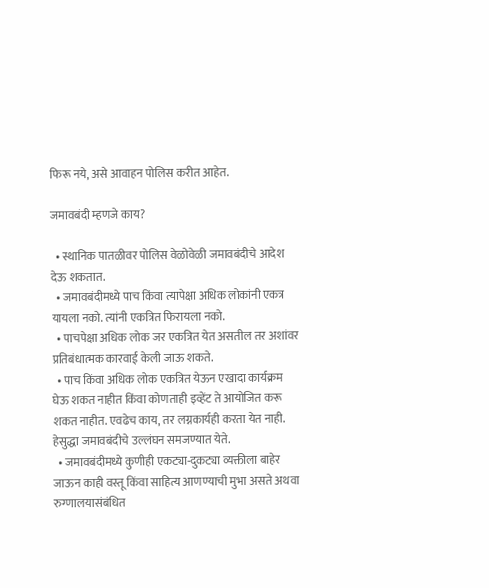फिरू नये, असे आवाहन पोलिस करीत आहेत.

जमावबंदी म्हणजे काय?

  • स्थानिक पातळीवर पोलिस वेळोवेळी जमावबंदीचे आदेश देऊ शकतात.
  • जमावबंदीमध्ये पाच किंवा त्यापेक्षा अधिक लोकांनी एकत्र यायला नको. त्यांनी एकत्रित फिरायला नको.
  • पाचपेक्षा अधिक लोक जर एकत्रित येत असतील तर अशांवर प्रतिबंधात्मक कारवाई केली जाऊ शकते.
  • पाच किंवा अधिक लोक एकत्रित येऊन एखादा कार्यक्रम घेऊ शकत नाहीत किंवा कोणताही इव्हेंट ते आयोजित करू शकत नाहीत. एवढेच काय, तर लग्नकार्यही करता येत नाही. हेसुद्धा जमावबंदीचे उल्लंघन समजण्यात येते.
  • जमावबंदीमध्ये कुणीही एकट्या-दुकट्या व्यक्तीला बाहेर जाऊन काही वस्तू किंवा साहित्य आणण्याची मुभा असते अथवा रुग्णालयासंबंधित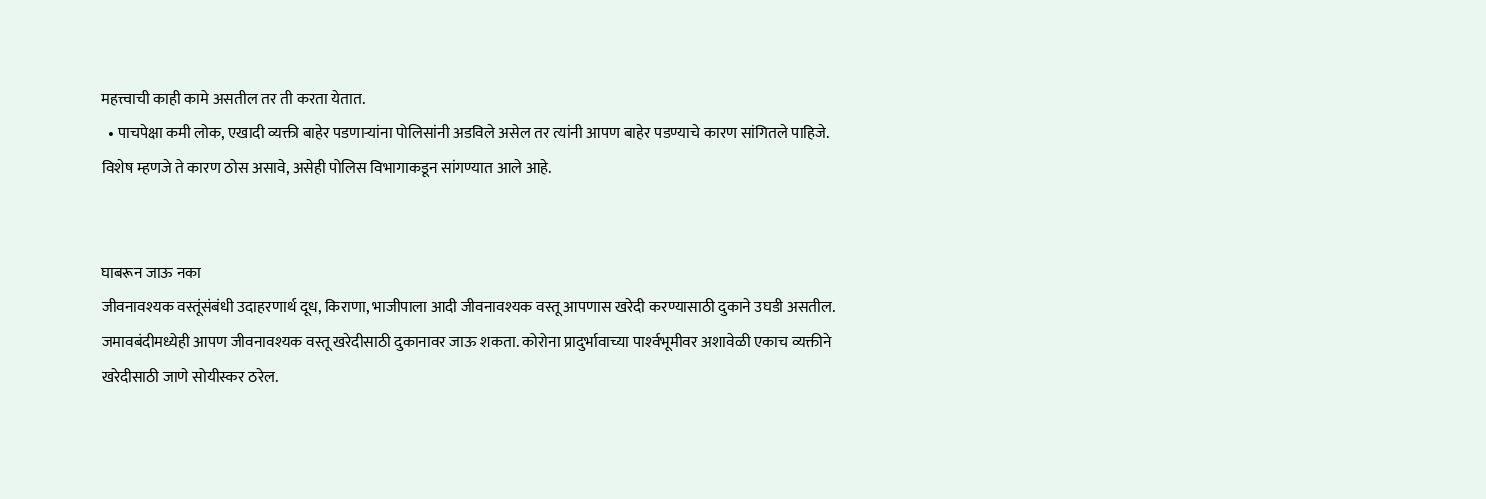महत्त्वाची काही कामे असतील तर ती करता येतात.
  • पाचपेक्षा कमी लोक, एखादी व्यक्ती बाहेर पडणाऱ्यांना पोलिसांनी अडविले असेल तर त्यांनी आपण बाहेर पडण्याचे कारण सांगितले पाहिजे. विशेष म्हणजे ते कारण ठोस असावे, असेही पोलिस विभागाकडून सांगण्यात आले आहे.


घाबरून जाऊ नका
जीवनावश्यक वस्तूंसंबंधी उदाहरणार्थ दूध, किराणा, भाजीपाला आदी जीवनावश्यक वस्तू आपणास खरेदी करण्यासाठी दुकाने उघडी असतील. जमावबंदीमध्येही आपण जीवनावश्यक वस्तू खरेदीसाठी दुकानावर जाऊ शकता. कोरोना प्रादुर्भावाच्या पार्श्‍वभूमीवर अशावेळी एकाच व्यक्तीने खरेदीसाठी जाणे सोयीस्कर ठरेल.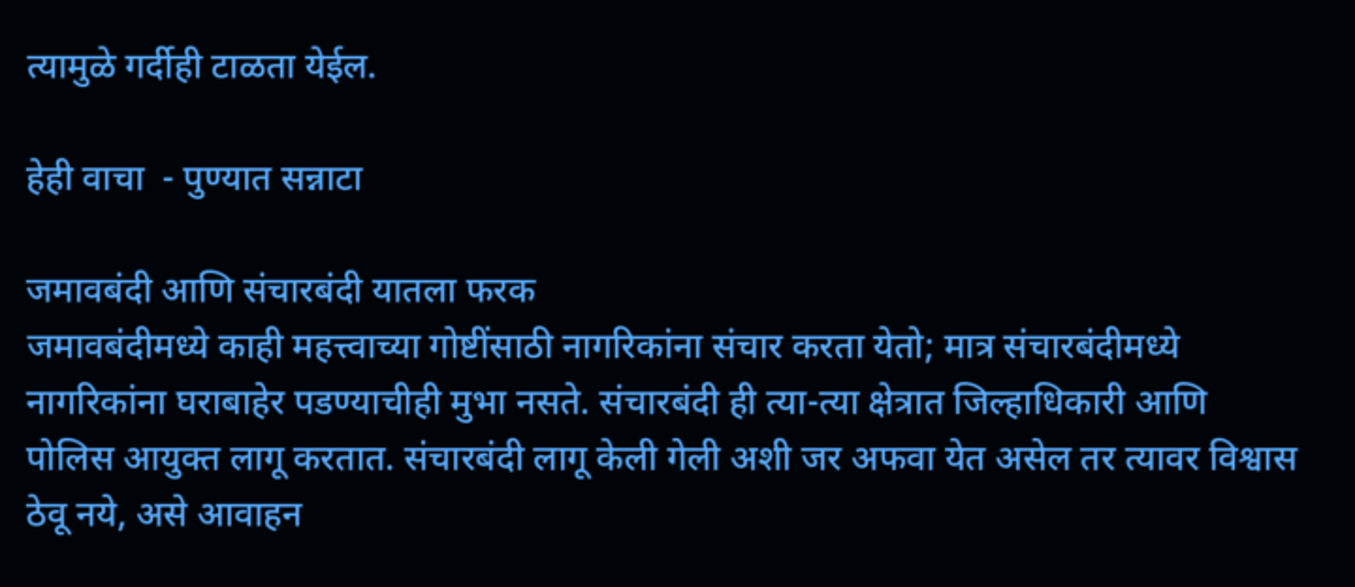त्यामुळे गर्दीही टाळता येईल.

हेही वाचा  - पुण्यात सन्नाटा

जमावबंदी आणि संचारबंदी यातला फरक
जमावबंदीमध्ये काही महत्त्वाच्या गोष्टींसाठी नागरिकांना संचार करता येतो; मात्र संचारबंदीमध्ये नागरिकांना घराबाहेर पडण्याचीही मुभा नसते. संचारबंदी ही त्या-त्या क्षेत्रात जिल्हाधिकारी आणि पोलिस आयुक्त लागू करतात. संचारबंदी लागू केली गेली अशी जर अफवा येत असेल तर त्यावर विश्वास ठेवू नये, असे आवाहन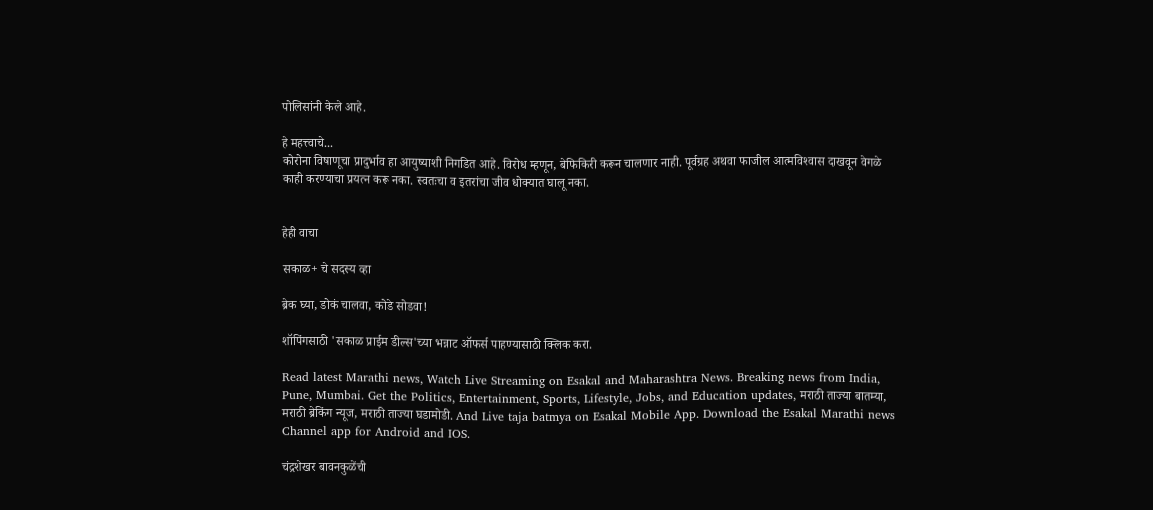पोलिसांनी केले आहे.

हे महत्त्वाचे...
कोरोना विषाणूचा प्रादुर्भाव हा आयुष्याशी निगडित आहे. विरोध म्हणून, बेफिकिरी करून चालणार नाही. पूर्वग्रह अथवा फाजील आत्मविश्‍वास दाखवून वेगळे काही करण्याचा प्रयत्न करू नका. स्वतःचा व इतरांचा जीव धोक्यात घालू नका.


हेही वाचा

सकाळ+ चे सदस्य व्हा

ब्रेक घ्या, डोकं चालवा, कोडे सोडवा!

शॉपिंगसाठी 'सकाळ प्राईम डील्स'च्या भन्नाट ऑफर्स पाहण्यासाठी क्लिक करा.

Read latest Marathi news, Watch Live Streaming on Esakal and Maharashtra News. Breaking news from India, Pune, Mumbai. Get the Politics, Entertainment, Sports, Lifestyle, Jobs, and Education updates, मराठी ताज्या बातम्या, मराठी ब्रेकिंग न्यूज, मराठी ताज्या घडामोडी. And Live taja batmya on Esakal Mobile App. Download the Esakal Marathi news Channel app for Android and IOS.

चंद्रशेखर बावनकुळेंची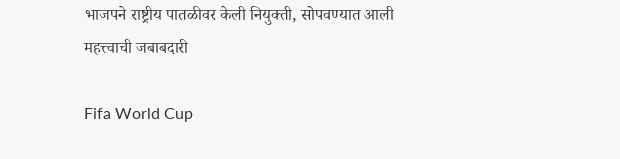भाजपने राष्ट्रीय पातळीवर केली नियुक्ती, सोपवण्यात आली महत्त्वाची जबाबदारी

Fifa World Cup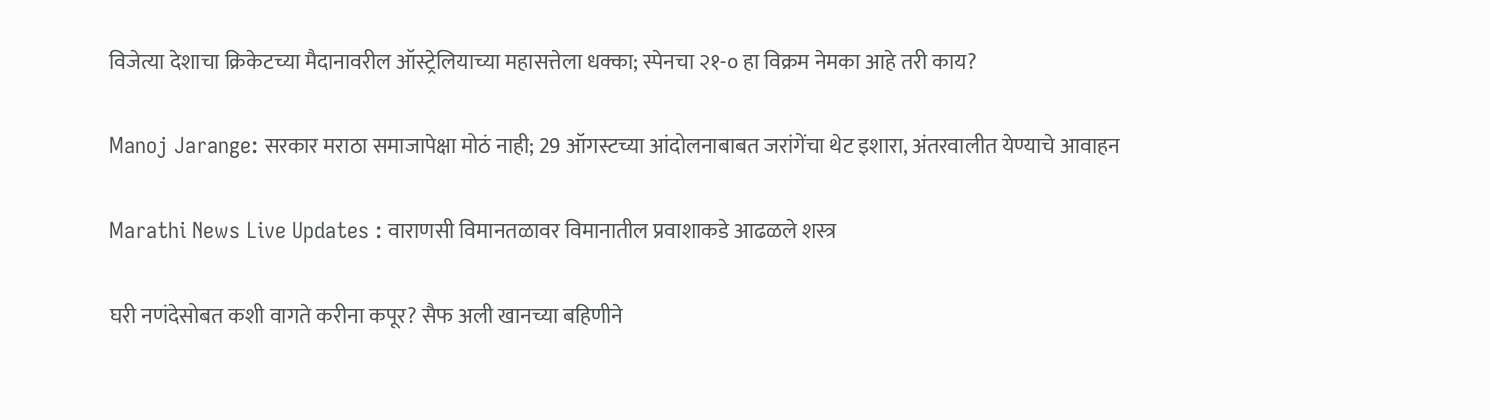विजेत्या देशाचा क्रिकेटच्या मैदानावरील ऑस्ट्रेलियाच्या महासत्तेला धक्का; स्पेनचा २१-० हा विक्रम नेमका आहे तरी काय?

Manoj Jarange: सरकार मराठा समाजापेक्षा मोठं नाही; 29 ऑगस्टच्या आंदोलनाबाबत जरांगेंचा थेट इशारा, अंतरवालीत येण्याचे आवाहन

Marathi News Live Updates : वाराणसी विमानतळावर विमानातील प्रवाशाकडे आढळले शस्त्र

घरी नणंदेसोबत कशी वागते करीना कपूर? सैफ अली खानच्या बहिणीने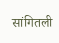सांगितली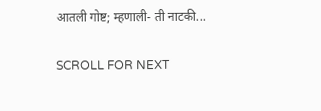आतली गोष्ट; म्हणाली- ती नाटकी...

SCROLL FOR NEXT